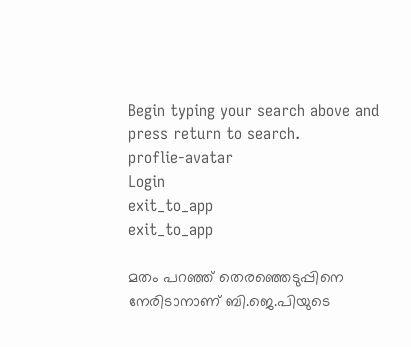Begin typing your search above and press return to search.
proflie-avatar
Login
exit_to_app
exit_to_app

മതം പറഞ്ഞ് തെരഞ്ഞെടുപ്പിനെ നേരിടാനാണ് ബി.ജെ.പിയുടെ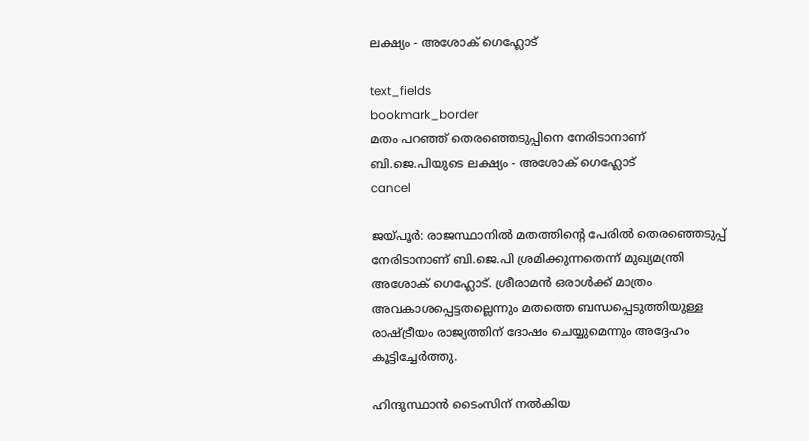ലക്ഷ്യം - അശോക് ഗെഹ്ലോട്

text_fields
bookmark_border
മതം പറഞ്ഞ് തെരഞ്ഞെടുപ്പിനെ നേരിടാനാണ് ബി.ജെ.പിയുടെ ലക്ഷ്യം - അശോക് ഗെഹ്ലോട്
cancel

ജയ്പൂർ: രാജസ്ഥാനിൽ മതത്തിന്റെ പേരിൽ തെരഞ്ഞെടുപ്പ് നേരിടാനാണ് ബി.ജെ.പി ശ്രമിക്കുന്നതെന്ന് മുഖ്യമന്ത്രി അശോക് ഗെഹ്ലോട്. ശ്രീരാമൻ ഒരാൾക്ക് മാത്രം അവകാശപ്പെട്ടതല്ലെന്നും മതത്തെ ബന്ധപ്പെടുത്തിയുള്ള രാഷ്ട്രീയം രാജ്യത്തിന് ദോഷം ചെയ്യുമെന്നും അദ്ദേഹം കൂട്ടിച്ചേർത്തു.

ഹിന്ദുസ്ഥാൻ ടൈംസിന് നൽകിയ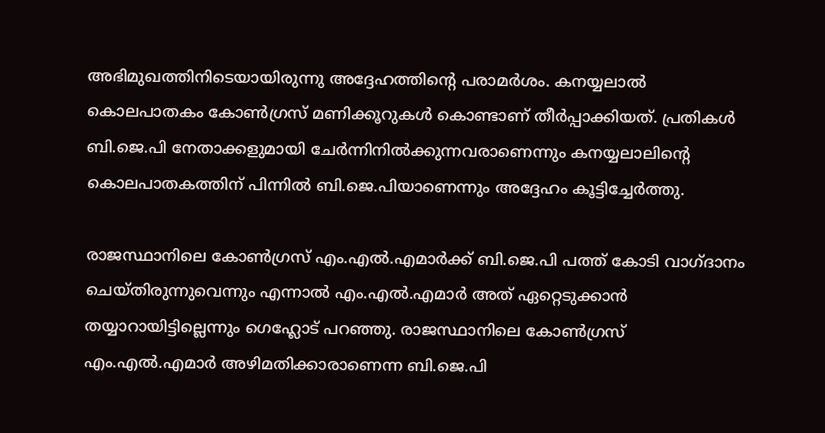അഭിമുഖത്തിനിടെയായിരുന്നു അദ്ദേഹത്തിന്‍റെ പരാമർശം. കനയ്യലാൽ കൊലപാതകം കോൺഗ്രസ് മണിക്കൂറുകൾ കൊണ്ടാണ് തീർപ്പാക്കിയത്. പ്രതികൾ ബി.ജെ.പി നേതാക്കളുമായി ചേർന്നിനിൽക്കുന്നവരാണെന്നും കനയ്യലാലിന്‍റെ കൊലപാതകത്തിന് പിന്നിൽ ബി.ജെ.പിയാണെന്നും അദ്ദേഹം കൂട്ടിച്ചേർത്തു.

രാജസ്ഥാനിലെ കോൺഗ്രസ് എം.എൽ.എമാർക്ക് ബി.ജെ.പി പത്ത് കോടി വാഗ്ദാനം ചെയ്തിരുന്നുവെന്നും എന്നാൽ എം.എൽ.എമാർ അത് ഏറ്റെടുക്കാൻ തയ്യാറായിട്ടില്ലെന്നും ഗെഹ്ലോട് പറഞ്ഞു. രാജസ്ഥാനിലെ കോൺഗ്രസ് എം.എൽ.എമാർ അഴിമതിക്കാരാണെന്ന ബി.ജെ.പി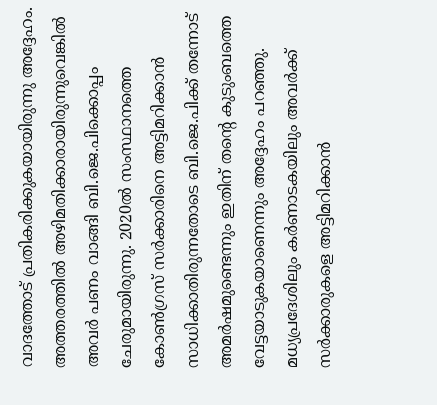വാദത്തോട് പ്രതികരിക്കുകയായിരുന്നു അദ്ദേഹം. അത്തരത്തിൽ അഴിമതിക്കാരായിരുന്നുവെങ്കിൽ അവർ പണം വാങ്ങി ബി.ജെ.പിക്കൊപ്പം ചേരുമായിരുന്നു. 2020ൽ സംസ്ഥാനത്തെ കോൺഗ്രസ് സർക്കാരിനെ അട്ടിമറിക്കാൻ സാധിക്കാതിരുന്നതോടെ ബി.ജെ.പിക്ക് തന്നോട് അമർഷമുണ്ടെന്നും ഇതിന് തന്‍റെ കുടുംബത്തെ വേട്ടയാടുകയാണെന്നും അദ്ദേഹം പറഞ്ഞു. മധ്യപ്രദേശിലും കർണാടകയിലും അവർക്ക് സർക്കാരുകളെ അട്ടിമറിക്കാൻ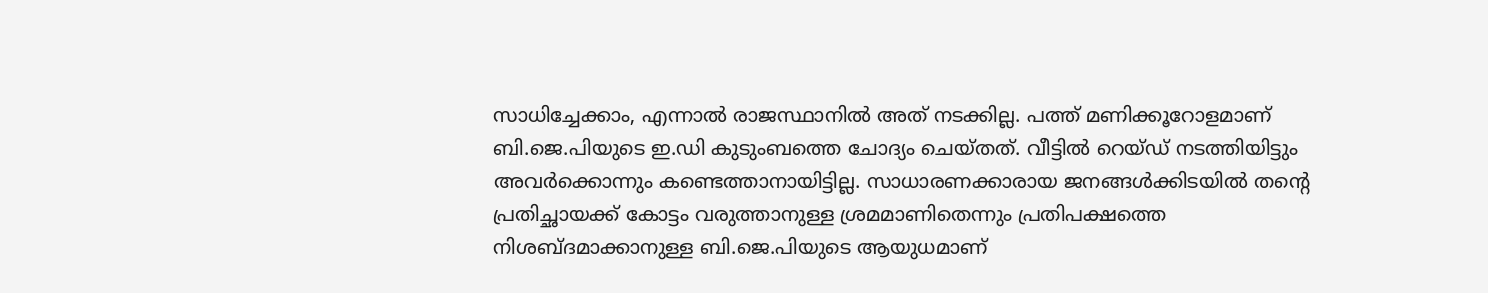സാധിച്ചേക്കാം, എന്നാൽ രാജസ്ഥാനിൽ അത് നടക്കില്ല. പത്ത് മണിക്കൂറോളമാണ് ബി.ജെ.പിയുടെ ഇ.ഡി കുടുംബത്തെ ചോദ്യം ചെയ്തത്. വീട്ടിൽ റെയ്ഡ് നടത്തിയിട്ടും അവർക്കൊന്നും കണ്ടെത്താനായിട്ടില്ല. സാധാരണക്കാരായ ജനങ്ങൾക്കിടയിൽ തന്‍റെ പ്രതിച്ഛായക്ക് കോട്ടം വരുത്താനുള്ള ശ്രമമാണിതെന്നും പ്രതിപക്ഷത്തെ നിശബ്ദമാക്കാനുള്ള ബി.ജെ.പിയുടെ ആയുധമാണ്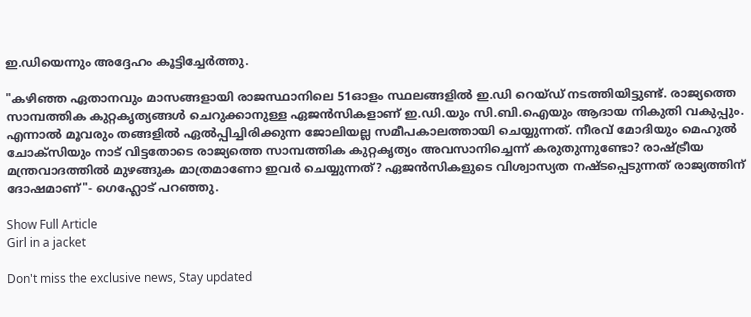ഇ.ഡിയെന്നും അദ്ദേഹം കൂട്ടിച്ചേർത്തു.

"കഴിഞ്ഞ ഏതാനവും മാസങ്ങളായി രാജസ്ഥാനിലെ 51ഓളം സ്ഥലങ്ങളിൽ ഇ.ഡി റെയ്ഡ് നടത്തിയിട്ടുണ്ട്. രാജ്യത്തെ സാമ്പത്തിക കുറ്റകൃത്യങ്ങൾ ചെറുക്കാനുള്ള ഏജൻസികളാണ് ഇ.ഡി.യും സി.ബി.ഐയും ആദായ നികുതി വകുപ്പും. എന്നാൽ മൂവരും തങ്ങളിൽ ഏൽപ്പിച്ചിരിക്കുന്ന ജോലിയല്ല സമീപകാലത്തായി ചെയ്യുന്നത്. നീരവ് മോദിയും മെഹുൽ ചോക്സിയും നാട് വിട്ടതോടെ രാജ്യത്തെ സാമ്പത്തിക കുറ്റകൃത്യം അവസാനിച്ചെന്ന് കരുതുന്നുണ്ടോ? രാഷ്ട്രീയ മന്ത്രവാദത്തിൽ മുഴങ്ങുക മാത്രമാണോ ഇവർ ചെയ്യുന്നത്? ഏജൻസികളുടെ വിശ്വാസ്യത നഷ്ടപ്പെടുന്നത് രാജ്യത്തിന് ദോഷമാണ്"- ഗെഹ്ലോട് പറഞ്ഞു.

Show Full Article
Girl in a jacket

Don't miss the exclusive news, Stay updated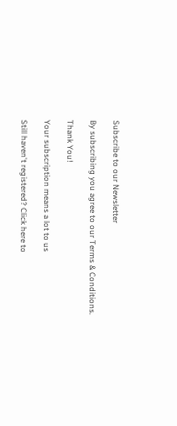Subscribe to our Newsletter

By subscribing you agree to our Terms & Conditions.

Thank You!

Your subscription means a lot to us

Still haven't registered? Click here to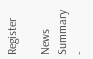Register

News Summary -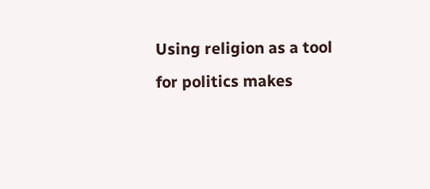Using religion as a tool for politics makes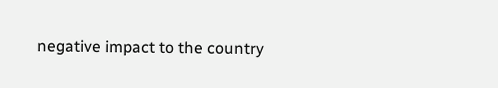negative impact to the country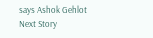says Ashok Gehlot
Next Story